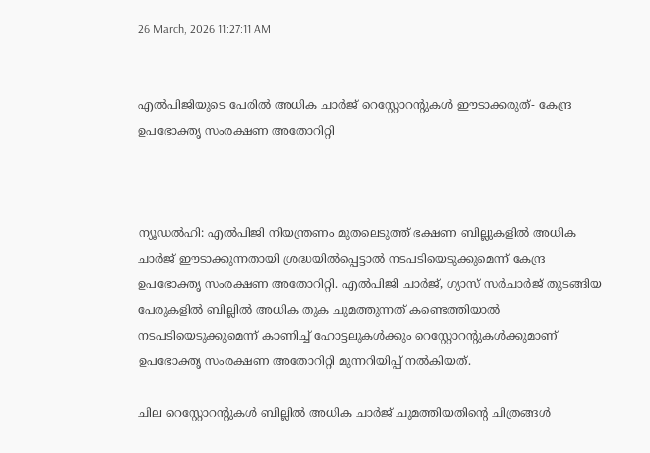26 March, 2026 11:27:11 AM


എൽപിജിയുടെ പേരിൽ അധിക ചാർജ് റെസ്റ്റോറൻ്റുകൾ ഈടാക്കരുത്- കേന്ദ്ര ഉപഭോക്തൃ സംരക്ഷണ അതോറിറ്റി



ന്യൂഡല്‍ഹി: എല്‍പിജി നിയന്ത്രണം മുതലെടുത്ത് ഭക്ഷണ ബില്ലുകളില്‍ അധിക ചാര്‍ജ് ഈടാക്കുന്നതായി ശ്രദ്ധയില്‍പ്പെട്ടാല്‍ നടപടിയെടുക്കുമെന്ന് കേന്ദ്ര ഉപഭോക്തൃ സംരക്ഷണ അതോറിറ്റി. എല്‍പിജി ചാര്‍ജ്, ഗ്യാസ് സര്‍ചാര്‍ജ് തുടങ്ങിയ പേരുകളില്‍ ബില്ലില്‍ അധിക തുക ചുമത്തുന്നത് കണ്ടെത്തിയാല്‍ നടപടിയെടുക്കുമെന്ന് കാണിച്ച് ഹോട്ടലുകള്‍ക്കും റെസ്റ്റോറന്റുകള്‍ക്കുമാണ് ഉപഭോക്തൃ സംരക്ഷണ അതോറിറ്റി മുന്നറിയിപ്പ് നല്‍കിയത്.

ചില റെസ്റ്റോറന്റുകള്‍ ബില്ലില്‍ അധിക ചാര്‍ജ് ചുമത്തിയതിന്റെ ചിത്രങ്ങള്‍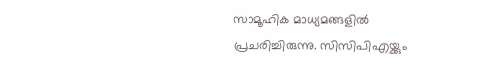സാമൂഹിക മാധ്യമങ്ങളില്‍ പ്രചരിച്ചിരുന്നു. സിസിപിഎയ്ക്കും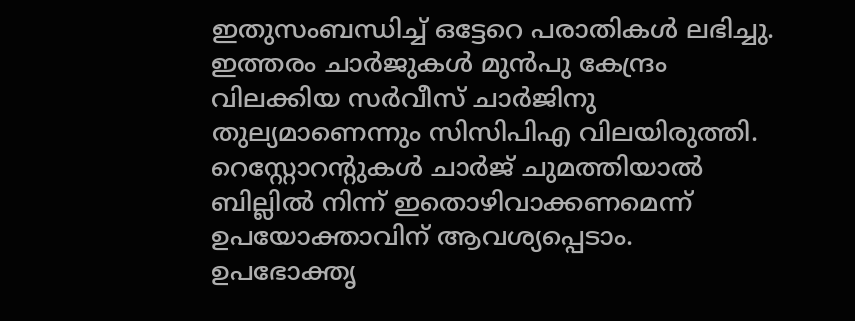ഇതുസംബന്ധിച്ച് ഒട്ടേറെ പരാതികള്‍ ലഭിച്ചു. ഇത്തരം ചാര്‍ജുകള്‍ മുന്‍പു കേന്ദ്രം വിലക്കിയ സര്‍വീസ് ചാര്‍ജിനു തുല്യമാണെന്നും സിസിപിഎ വിലയിരുത്തി. റെസ്റ്റോറന്റുകള്‍ ചാര്‍ജ് ചുമത്തിയാല്‍ ബില്ലില്‍ നിന്ന് ഇതൊഴിവാക്കണമെന്ന് ഉപയോക്താവിന് ആവശ്യപ്പെടാം. ഉപഭോക്തൃ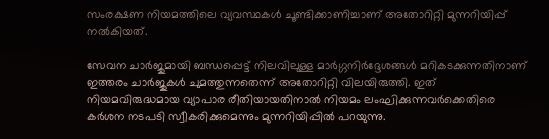സംരക്ഷണ നിയമത്തിലെ വ്യവസ്ഥകള്‍ ചൂണ്ടിക്കാണിച്ചാണ് അതോറിറ്റി മുന്നറിയിപ്പ് നല്‍കിയത്.

സേവന ചാര്‍ജുമായി ബന്ധപ്പെട്ട് നിലവിലുള്ള മാര്‍ഗ്ഗനിര്‍ദ്ദേശങ്ങള്‍ മറികടക്കുന്നതിനാണ് ഇത്തരം ചാര്‍ജുകള്‍ ചുമത്തുന്നതെന്ന് അതോറിറ്റി വിലയിരുത്തി. ഇത് നിയമവിരുദ്ധമായ വ്യാപാര രീതിയായതിനാല്‍ നിയമം ലംഘിക്കുന്നവര്‍ക്കെതിരെ കര്‍ശന നടപടി സ്വീകരിക്കുമെന്നും മുന്നറിയിപ്പില്‍ പറയുന്നു.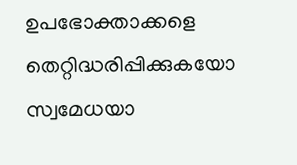ഉപഭോക്താക്കളെ തെറ്റിദ്ധരിപ്പിക്കുകയോ സ്വമേധയാ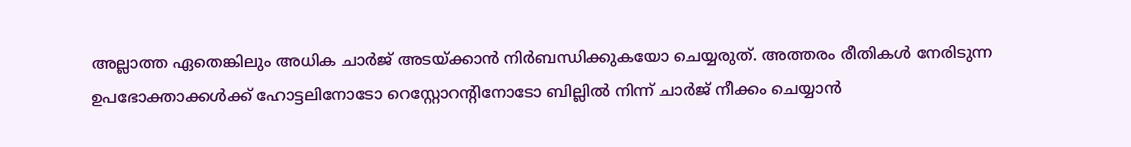അല്ലാത്ത ഏതെങ്കിലും അധിക ചാര്‍ജ് അടയ്ക്കാന്‍ നിര്‍ബന്ധിക്കുകയോ ചെയ്യരുത്. അത്തരം രീതികള്‍ നേരിടുന്ന ഉപഭോക്താക്കള്‍ക്ക് ഹോട്ടലിനോടോ റെസ്റ്റോറന്റിനോടോ ബില്ലില്‍ നിന്ന് ചാര്‍ജ് നീക്കം ചെയ്യാന്‍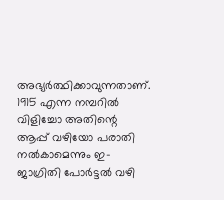അഭ്യര്‍ത്ഥിക്കാവുന്നതാണ്. 1915 എന്ന നമ്പറില്‍ വിളിച്ചോ അതിന്റെ ആപ്പ് വഴിയോ പരാതി നല്‍കാമെന്നും ഇ-ജാഗ്രിതി പോര്‍ട്ടല്‍ വഴി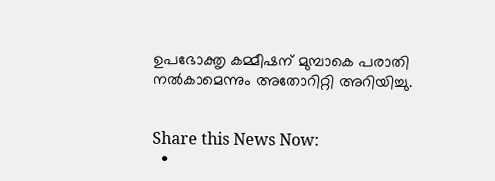ഉപഭോക്തൃ കമ്മീഷന് മുമ്പാകെ പരാതി നല്‍കാമെന്നും അതോറിറ്റി അറിയിച്ചു.


Share this News Now:
  •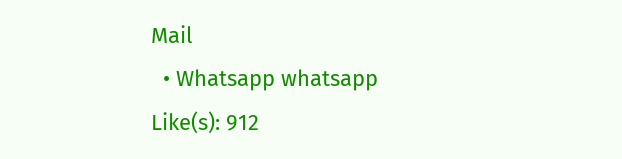Mail
  • Whatsapp whatsapp
Like(s): 912